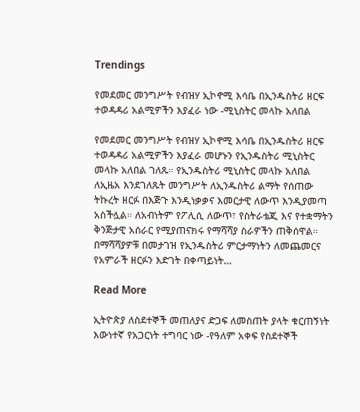Trendings

የመደመር መንግሥት የብዝሃ ኢኮኖሚ እሳቤ በኢንዱስትሪ ዘርፍ ተወዳዳሪ አልሚዎችን እያፈራ ነው -ሚኒስትር መላኩ አለበል

የመደመር መንግሥት የብዝሃ ኢኮኖሚ እሳቤ በኢንዱስትሪ ዘርፍ ተወዳዳሪ አልሚዎችን እያፈራ መሆኑን የኢንዱስትሪ ሚኒስትር መላኩ አለበል ገለጹ። የኢንዱስትሪ ሚኒስትር መላኩ አለበል ለኢዜአ እንደገለጹት መንግሥት ለኢንዱስትሪ ልማት የሰጠው ትኩረት ዘርፉ በእጅጉ እንዲነቃቃና እመርታዊ ለውጥ እንዲያመጣ አስችሏል። ለአብነትም የፖሊሲ ለውጥ፣ የስትራቴጂ እና የተቋማትን ቅንጅታዊ አሰራር የሚያጠናክሩ የማሻሻያ ስራዎችን ጠቅሰዋል። በማሻሻያዎቹ በመታገዝ የኢንዱስትሪ ምርታማነትን ለመጨመርና የአምራች ዘርፉን እድገት በቀጣይነት…

Read More

ኢትዮጵያ ለስደተኞች መጠለያና ድጋፍ ለመስጠት ያላት ቁርጠኝነት እውነተኛ የአጋርነት ተግባር ነው -የዓለም አቀፍ የስደተኞች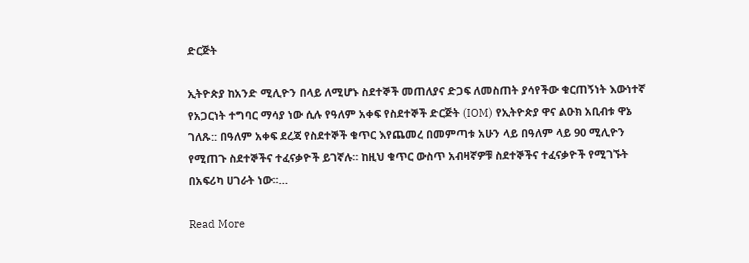ድርጅት

ኢትዮጵያ ከአንድ ሚሊዮን በላይ ለሚሆኑ ስደተኞች መጠለያና ድጋፍ ለመስጠት ያሳየችው ቁርጠኝነት እውነተኛ የአጋርነት ተግባር ማሳያ ነው ሲሉ የዓለም አቀፍ የስደተኞች ድርጅት (IOM) የኢትዮጵያ ዋና ልዑክ አቢብቱ ዋኔ ገለጹ:: በዓለም አቀፍ ደረጃ የስደተኞች ቁጥር እየጨመረ በመምጣቱ አሁን ላይ በዓለም ላይ 90 ሚሊዮን የሚጠጉ ስደተኞችና ተፈናቃዮች ይገኛሉ። ከዚህ ቁጥር ውስጥ አብዛኛዎቹ ስደተኞችና ተፈናቃዮች የሚገኙት በአፍሪካ ሀገራት ነው፡፡…

Read More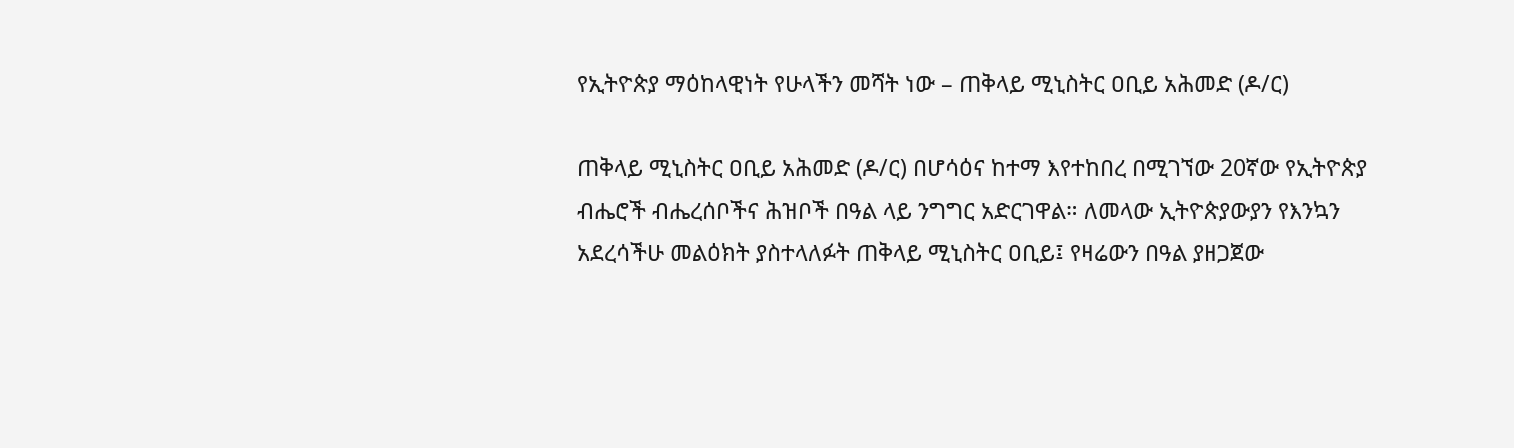የኢትዮጵያ ማዕከላዊነት የሁላችን መሻት ነው – ጠቅላይ ሚኒስትር ዐቢይ አሕመድ (ዶ/ር)

ጠቅላይ ሚኒስትር ዐቢይ አሕመድ (ዶ/ር) በሆሳዕና ከተማ እየተከበረ በሚገኘው 20ኛው የኢትዮጵያ ብሔሮች ብሔረሰቦችና ሕዝቦች በዓል ላይ ንግግር አድርገዋል። ለመላው ኢትዮጵያውያን የእንኳን አደረሳችሁ መልዕክት ያስተላለፉት ጠቅላይ ሚኒስትር ዐቢይ፤ የዛሬውን በዓል ያዘጋጀው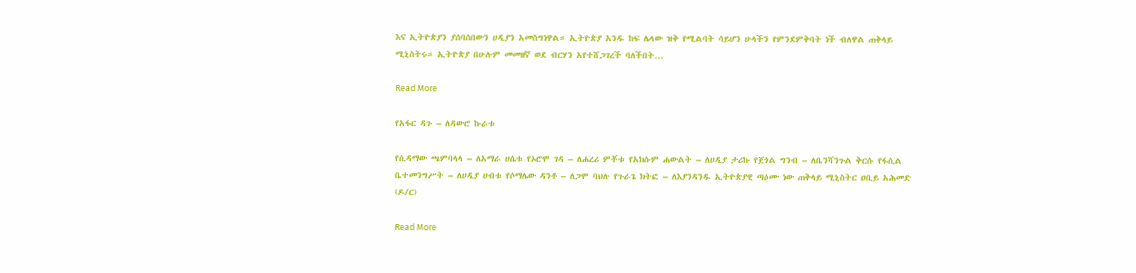እና ኢትዮጵያን ያሰባሰበውን ሀዲያን አመስግነዋል። ኢትዮጵያ አንዱ ከፍ ሌላው ዝቅ የሚልባት ሳይሆን ሁላችን የምንደምቅባት ነች ብለዋል ጠቅላይ ሚኒስትሩ። ኢትዮጵያ በሁሉም መመዘኛ ወደ ብርሃን አየተሸጋገረች ባለችበት…

Read More

የአፋር ዳጉ – ለዳውሮ ኩራቱ

የሲዳማው ጫምባላላ – ለአማራ ሀሴቱ የኦሮሞ ገዳ – ለሐረሪ ምቾቱ የአክሱም ሐውልት – ለሀዲያ ታሪኩ የጀጎል ግንብ – ለቤንሻንጉል ቅርሱ የፋሲል ቤተመንግሥት – ለሀዲያ ሀብቱ የሶማሌው ዳንቶ – ለጋሞ ባህሉ የጉራጌ ክትፎ – ለእያንዳንዱ ኢትዮጵያዊ ጣዕሙ ነው ጠቅላይ ሚኒስትር ዐቢይ አሕመድ (ዶ/ር)

Read More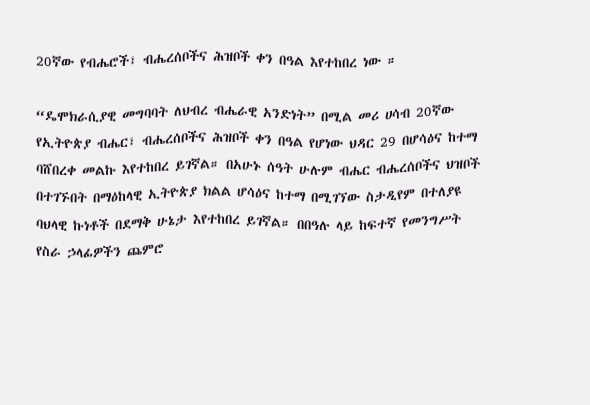20ኛው የብሔሮች፣ ብሔረሰቦችና ሕዝቦች ቀን በዓል እየተከበረ ነው ።

“ዴሞክራሲያዊ መግባባት ለህብረ ብሔራዊ አንድነት” በሚል መሪ ሀሳብ 20ኛው የኢትዮጵያ ብሔር፣ ብሔረሰቦችና ሕዝቦች ቀን በዓል የሆነው ህዳር 29 በሆሳዕና ከተማ ባሸበረቀ መልኩ እየተከበረ ይገኛል። በአሁኑ ሰዓት ሁሉም ብሔር ብሔረሰቦችና ህዝቦች በተገኙበት በማዕከላዊ ኢትዮጵያ ክልል ሆሳዕና ከተማ በሚገኘው ስታዲየም በተለያዩ ባህላዊ ኩነቶች በደማቅ ሁኔታ እየተከበረ ይገኛል። በበዓሉ ላይ ከፍተኛ የመንግሥት የስራ ኃላፊዎችን ጨምሮ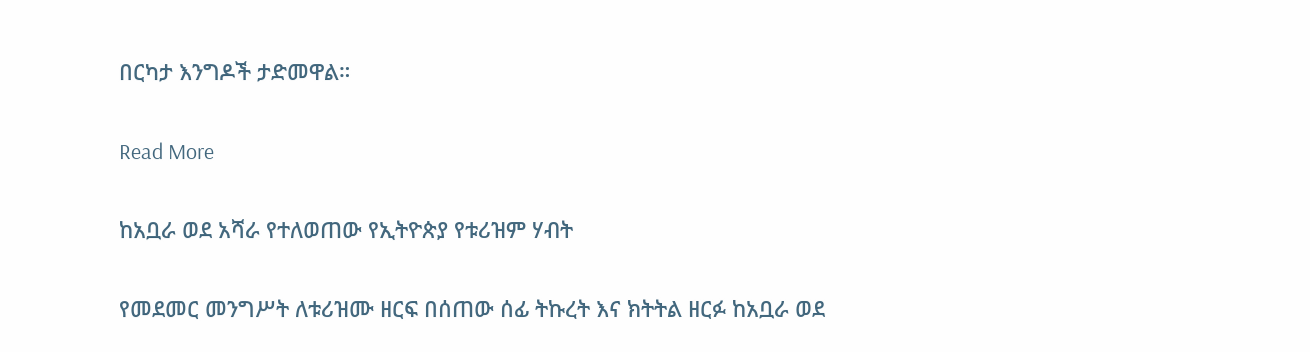በርካታ እንግዶች ታድመዋል።

Read More

ከአቧራ ወደ አሻራ የተለወጠው የኢትዮጵያ የቱሪዝም ሃብት

የመደመር መንግሥት ለቱሪዝሙ ዘርፍ በሰጠው ሰፊ ትኩረት እና ክትትል ዘርፉ ከአቧራ ወደ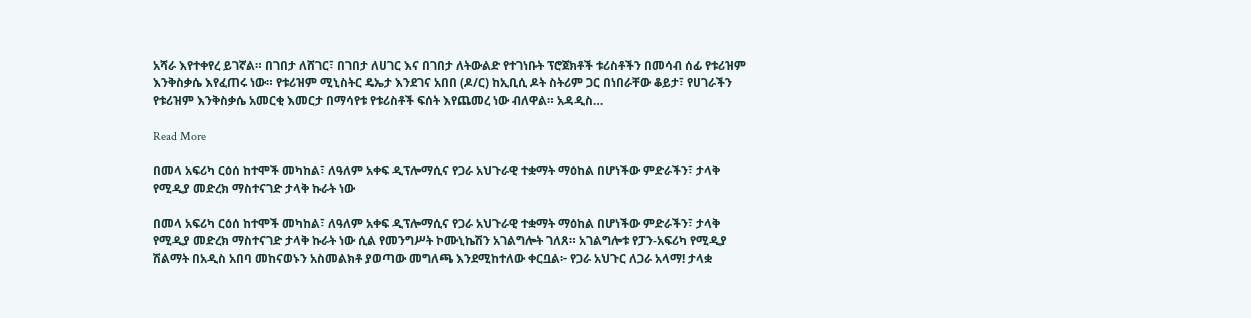አሻራ እየተቀየረ ይገኛል። በገበታ ለሸገር፣ በገበታ ለሀገር እና በገበታ ለትውልድ የተገነቡት ፕሮጀክቶች ቱሪስቶችን በመሳብ ሰፊ የቱሪዝም እንቅስቃሴ እየፈጠሩ ነው። የቱሪዝም ሚኒስትር ዴኤታ እንደገና አበበ (ዶ/ር) ከኢቢሲ ዶት ስትሪም ጋር በነበራቸው ቆይታ፣ የሀገራችን የቱሪዝም እንቅስቃሴ አመርቂ እመርታ በማሳየቱ የቱሪስቶች ፍሰት እየጨመረ ነው ብለዋል። አዳዲስ…

Read More

በመላ አፍሪካ ርዕሰ ከተሞች መካከል፣ ለዓለም አቀፍ ዲፕሎማሲና የጋራ አህጉራዊ ተቋማት ማዕከል በሆነችው ምድራችን፣ ታላቅ የሚዲያ መድረክ ማስተናገድ ታላቅ ኩራት ነው

በመላ አፍሪካ ርዕሰ ከተሞች መካከል፣ ለዓለም አቀፍ ዲፕሎማሲና የጋራ አህጉራዊ ተቋማት ማዕከል በሆነችው ምድራችን፣ ታላቅ የሚዲያ መድረክ ማስተናገድ ታላቅ ኩራት ነው ሲል የመንግሥት ኮሙኒኬሽን አገልግሎት ገለጸ። አገልግሎቱ የፓን-አፍሪካ የሚዲያ ሽልማት በአዲስ አበባ መከናወኑን አስመልክቶ ያወጣው መግለጫ እንደሚከተለው ቀርቧል፦ የጋራ አህጉር ለጋራ አላማ! ታላቋ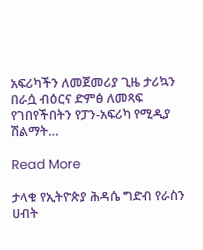አፍሪካችን ለመጀመሪያ ጊዜ ታሪኳን በራሷ ብዕርና ድምፅ ለመጻፍ የገበየችበትን የፓን-አፍሪካ የሚዲያ ሽልማት…

Read More

ታላቁ የኢትዮጵያ ሕዳሴ ግድብ የራስን ሀብት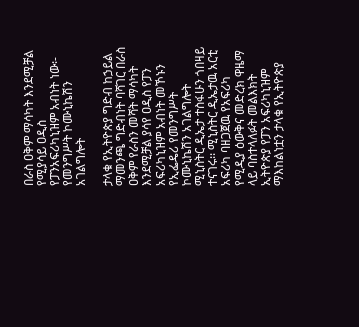በራስ ዐቅም ማሳካት እንደሚቻል የሚያሳይ ዐዲስ የፓንአፍሪካኒዝም አብነት ነው፡- የመንግሥት ኮሙኒኬሽን አገልግሎት

ታላቁ የኢትዮጵያ ግድብ ከኃይል ማመንጫ ግድብነት ባሻገር በራስ ዐቅም የራስን መሻት ማሳካት እንደሚቻል ያሳየ ዐዲስ የፓን አፍሪካኒዝም አብነት መኾኑን የኢፌዴሪ የመንግሥት ኮሙኒኬሽን አገልግሎት ሚኒስትር ዲኤታ ተስፋሁን ጎበዛይ ተናገሩ፡፡ ሚኒስትር ዲኤታዉ አርቲ አፍሪካ ባዘጋጀዉ የአፍሪካ የሚዲያ ዕውቅና መድረክ ዋዜማ ላይ ባስተላለፉት መልእክት ኢትዮጵያ የፓን አፍሪካኒዝም ማእከልነቷን ታላቁ የኢትዮጵያ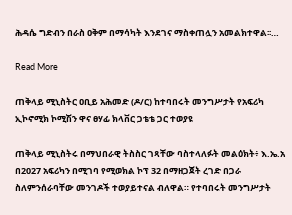ሕዳሴ ግድብን በራስ ዐቅም በማሳካት እንደገና ማስቀጠሏን አመልክተዋል፡፡…

Read More

ጠቅላይ ሚኒስትር ዐቢይ አሕመድ (ዶ/ር) ከተባበሩት መንግሥታት የአፍሪካ ኢኮኖሚክ ኮሚሽን ዋና ፀሃፊ ክላቨር ጋቴቴ ጋር ተወያዩ

ጠቅላይ ሚኒስትሩ በማህበራዊ ትስስር ገጻቸው ባስተላለፉት መልዕክት፥ እ.ኤ.አ በ2027 አፍሪካን በሚገባ የሚወክል ኮፕ 32 በማዘጋጀት ረገድ በጋራ ስለምንሰራባቸው መንገዶች ተወያይተናል ብለዋል። የተባበሩት መንግሥታት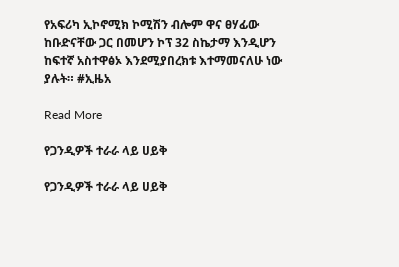የአፍሪካ ኢኮኖሚክ ኮሚሽን ብሎም ዋና ፀሃፊው ከቡድናቸው ጋር በመሆን ኮፕ 32 ስኬታማ እንዲሆን ከፍተኛ አስተዋፅኦ እንደሚያበረክቱ እተማመናለሁ ነው ያሉት። #ኢዜአ

Read More

የጋንዲዎች ተራራ ላይ ሀይቅ

የጋንዲዎች ተራራ ላይ ሀይቅ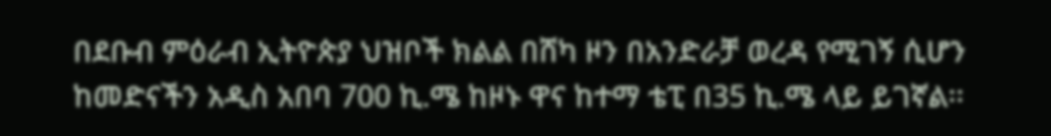በደቡብ ምዕራብ ኢትዮጵያ ህዝቦች ክልል በሸካ ዞን በአንድራቻ ወረዳ የሚገኝ ሲሆን ከመድናችን አዲስ አበባ 700 ኪ.ሜ ከዞኑ ዋና ከተማ ቴፒ በ35 ኪ.ሜ ላይ ይገኛል፡፡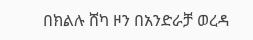በክልሉ ሸካ ዞን በአንድራቻ ወረዳ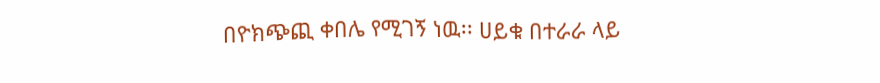በዮክጭጪ ቀበሌ የሚገኝ ነዉ፡፡ ሀይቁ በተራራ ላይ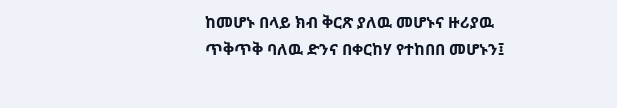ከመሆኑ በላይ ክብ ቅርጽ ያለዉ መሆኑና ዙሪያዉ ጥቅጥቅ ባለዉ ድንና በቀርከሃ የተከበበ መሆኑን፤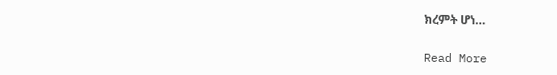ክረምት ሆነ…

Read More